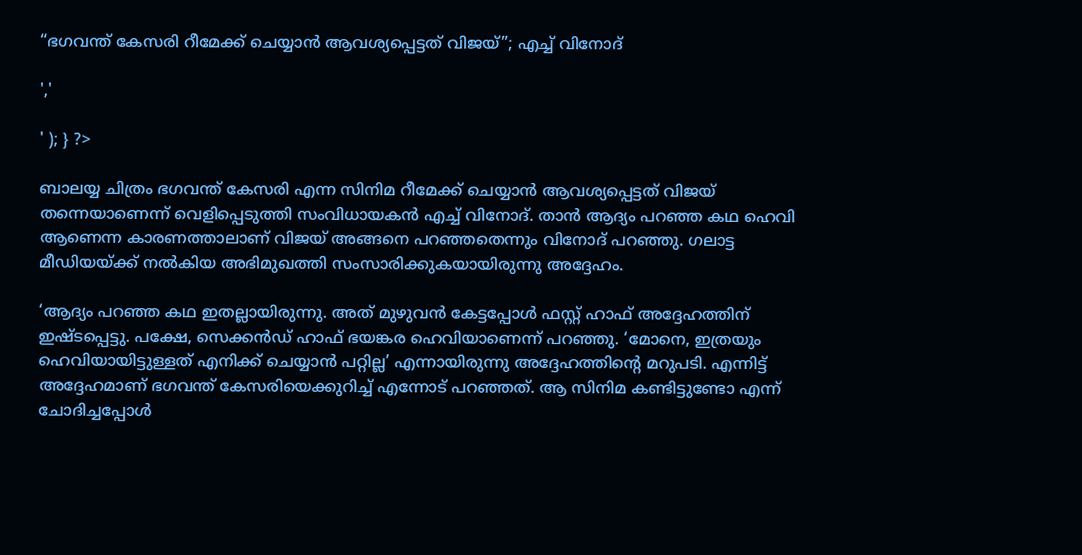“ഭഗവന്ത് കേസരി റീമേക്ക് ചെയ്യാൻ ആവശ്യപ്പെട്ടത് വിജയ്”; എച്ച് വിനോദ്

','

' ); } ?>

ബാലയ്യ ചിത്രം ഭഗവന്ത് കേസരി എന്ന സിനിമ റീമേക്ക് ചെയ്യാൻ ആവശ്യപ്പെട്ടത് വിജയ് തന്നെയാണെന്ന് വെളിപ്പെടുത്തി സംവിധായകൻ എച്ച് വിനോദ്. താൻ ആദ്യം പറഞ്ഞ കഥ ഹെവി ആണെന്ന കാരണത്താലാണ് വിജയ് അങ്ങനെ പറഞ്ഞതെന്നും വിനോദ് പറഞ്ഞു. ഗലാട്ട മീഡിയയ്ക്ക് നൽകിയ അഭിമുഖത്തി സംസാരിക്കുകയായിരുന്നു അദ്ദേഹം.

‘ആദ്യം പറഞ്ഞ കഥ ഇതല്ലായിരുന്നു. അത് മുഴുവന്‍ കേട്ടപ്പോള്‍ ഫസ്റ്റ് ഹാഫ് അദ്ദേഹത്തിന് ഇഷ്ടപ്പെട്ടു. പക്ഷേ, സെക്കന്‍ഡ് ഹാഫ് ഭയങ്കര ഹെവിയാണെന്ന് പറഞ്ഞു. ‘മോനെ, ഇത്രയും ഹെവിയായിട്ടുള്ളത് എനിക്ക് ചെയ്യാന്‍ പറ്റില്ല’ എന്നായിരുന്നു അദ്ദേഹത്തിന്റെ മറുപടി. എന്നിട്ട് അദ്ദേഹമാണ് ഭഗവന്ത് കേസരിയെക്കുറിച്ച് എന്നോട് പറഞ്ഞത്. ആ സിനിമ കണ്ടിട്ടുണ്ടോ എന്ന് ചോദിച്ചപ്പോള്‍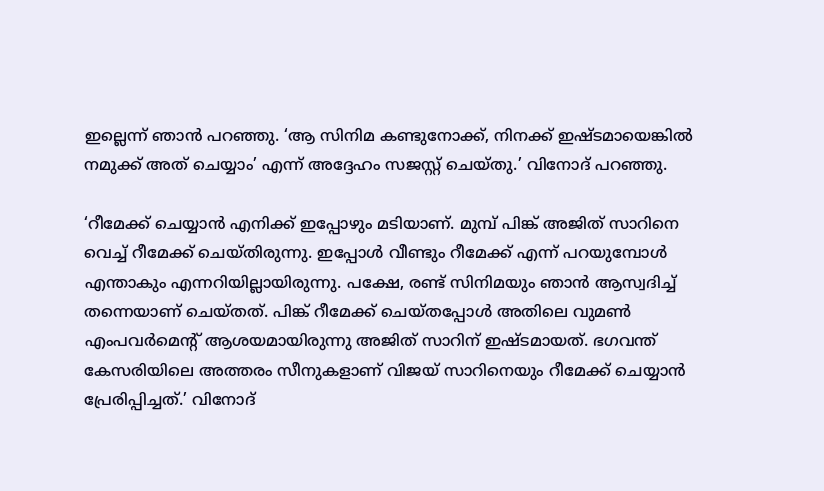ഇല്ലെന്ന് ഞാന്‍ പറഞ്ഞു. ‘ആ സിനിമ കണ്ടുനോക്ക്, നിനക്ക് ഇഷ്ടമായെങ്കില്‍ നമുക്ക് അത് ചെയ്യാം’ എന്ന് അദ്ദേഹം സജസ്റ്റ് ചെയ്തു.’ വിനോദ് പറഞ്ഞു.

‘റീമേക്ക് ചെയ്യാന്‍ എനിക്ക് ഇപ്പോഴും മടിയാണ്. മുമ്പ് പിങ്ക് അജിത് സാറിനെ വെച്ച് റീമേക്ക് ചെയ്തിരുന്നു. ഇപ്പോള്‍ വീണ്ടും റീമേക്ക് എന്ന് പറയുമ്പോള്‍ എന്താകും എന്നറിയില്ലായിരുന്നു. പക്ഷേ, രണ്ട് സിനിമയും ഞാന്‍ ആസ്വദിച്ച് തന്നെയാണ് ചെയ്തത്. പിങ്ക് റീമേക്ക് ചെയ്തപ്പോള്‍ അതിലെ വുമണ്‍ എംപവര്‍മെന്റ് ആശയമായിരുന്നു അജിത് സാറിന് ഇഷ്ടമായത്. ഭഗവന്ത് കേസരിയിലെ അത്തരം സീനുകളാണ് വിജയ് സാറിനെയും റീമേക്ക് ചെയ്യാന്‍ പ്രേരിപ്പിച്ചത്.’ വിനോദ്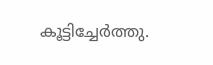കൂട്ടിച്ചേർത്തു.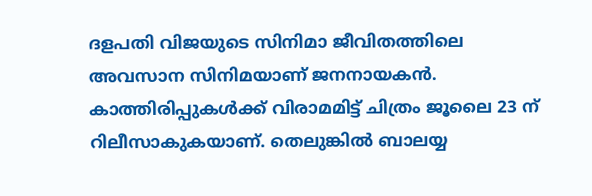ദളപതി വിജയുടെ സിനിമാ ജീവിതത്തിലെ അവസാന സിനിമയാണ് ജനനായകൻ. കാത്തിരിപ്പുകൾക്ക് വിരാമമിട്ട് ചിത്രം ജൂലൈ 23 ന് റിലീസാകുകയാണ്. തെലുങ്കിൽ ബാലയ്യ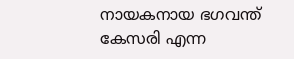നായകനായ ഭഗവന്ത് കേസരി എന്ന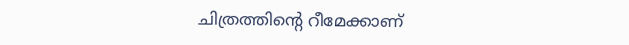ചിത്രത്തിന്റെ റീമേക്കാണ്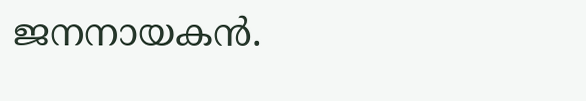ജനനായകൻ.